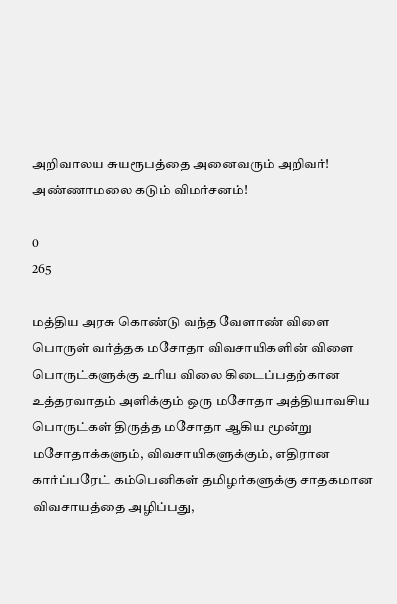அறிவாலய சுயரூபத்தை அனைவரும் அறிவர்! அண்ணாமலை கடும் விமர்சனம்!

0
265

மத்திய அரசு கொண்டு வந்த வேளாண் விளை பொருள் வர்த்தக மசோதா விவசாயிகளின் விளை பொருட்களுக்கு உரிய விலை கிடைப்பதற்கான உத்தரவாதம் அளிக்கும் ஒரு மசோதா அத்தியாவசிய பொருட்கள் திருத்த மசோதா ஆகிய மூன்று மசோதாக்களும், விவசாயிகளுக்கும், எதிரான கார்ப்பரேட் கம்பெனிகள் தமிழர்களுக்கு சாதகமான விவசாயத்தை அழிப்பது,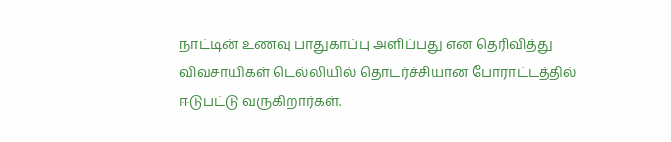நாட்டின் உணவு பாதுகாப்பு அளிப்பது என தெரிவித்து விவசாயிகள் டெல்லியில் தொடர்ச்சியான போராட்டத்தில் ஈடுபட்டு வருகிறார்கள்.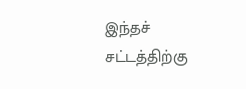இந்தச் சட்டத்திற்கு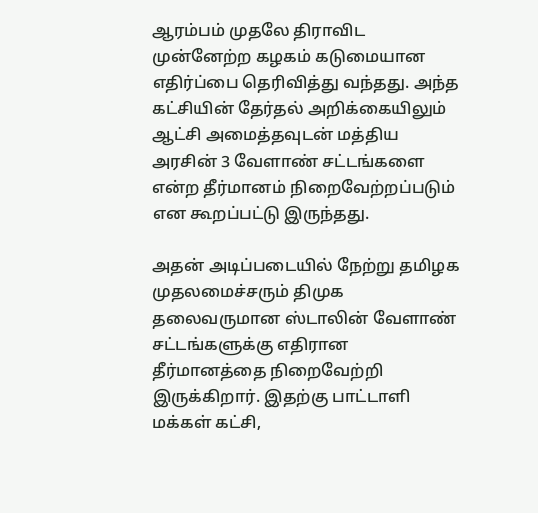ஆரம்பம் முதலே திராவிட முன்னேற்ற கழகம் கடுமையான எதிர்ப்பை தெரிவித்து வந்தது. அந்த கட்சியின் தேர்தல் அறிக்கையிலும் ஆட்சி அமைத்தவுடன் மத்திய அரசின் 3 வேளாண் சட்டங்களை என்ற தீர்மானம் நிறைவேற்றப்படும் என கூறப்பட்டு இருந்தது.

அதன் அடிப்படையில் நேற்று தமிழக முதலமைச்சரும் திமுக தலைவருமான ஸ்டாலின் வேளாண் சட்டங்களுக்கு எதிரான தீர்மானத்தை நிறைவேற்றி இருக்கிறார். இதற்கு பாட்டாளி மக்கள் கட்சி,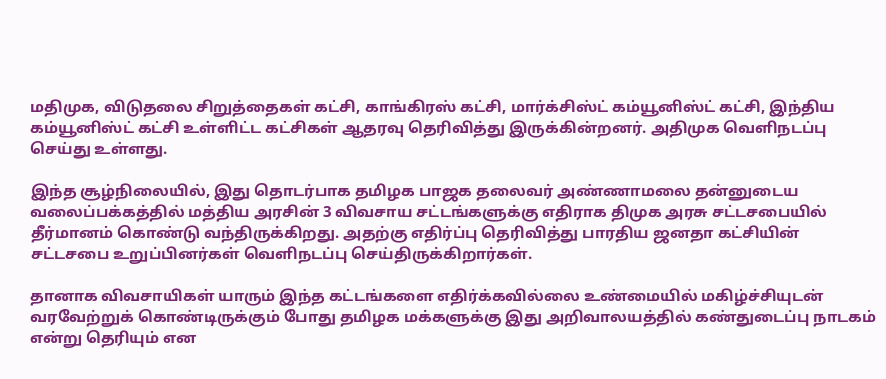மதிமுக, விடுதலை சிறுத்தைகள் கட்சி, காங்கிரஸ் கட்சி, மார்க்சிஸ்ட் கம்யூனிஸ்ட் கட்சி, இந்திய கம்யூனிஸ்ட் கட்சி உள்ளிட்ட கட்சிகள் ஆதரவு தெரிவித்து இருக்கின்றனர். அதிமுக வெளிநடப்பு செய்து உள்ளது.

இந்த சூழ்நிலையில், இது தொடர்பாக தமிழக பாஜக தலைவர் அண்ணாமலை தன்னுடைய வலைப்பக்கத்தில் மத்திய அரசின் 3 விவசாய சட்டங்களுக்கு எதிராக திமுக அரசு சட்டசபையில் தீர்மானம் கொண்டு வந்திருக்கிறது. அதற்கு எதிர்ப்பு தெரிவித்து பாரதிய ஜனதா கட்சியின் சட்டசபை உறுப்பினர்கள் வெளிநடப்பு செய்திருக்கிறார்கள்.

தானாக விவசாயிகள் யாரும் இந்த கட்டங்களை எதிர்க்கவில்லை உண்மையில் மகிழ்ச்சியுடன் வரவேற்றுக் கொண்டிருக்கும் போது தமிழக மக்களுக்கு இது அறிவாலயத்தில் கண்துடைப்பு நாடகம் என்று தெரியும் என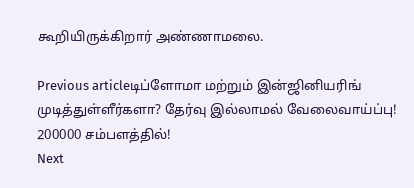கூறியிருக்கிறார் அண்ணாமலை.

Previous articleடிப்ளோமா மற்றும் இன்ஜினியரிங் முடித்துள்ளீர்களா? தேர்வு இல்லாமல் வேலைவாய்ப்பு! 200000 சம்பளத்தில்!
Next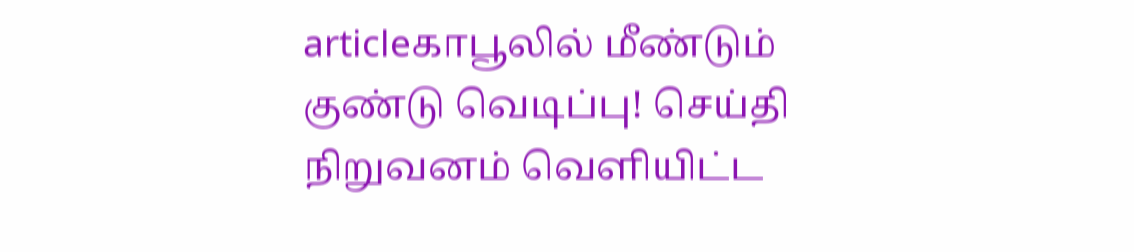articleகாபூலில் மீண்டும் குண்டு வெடிப்பு! செய்தி நிறுவனம் வெளியிட்ட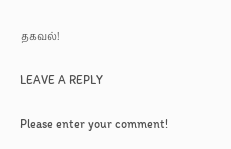தகவல்!

LEAVE A REPLY

Please enter your comment!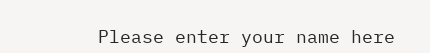Please enter your name here